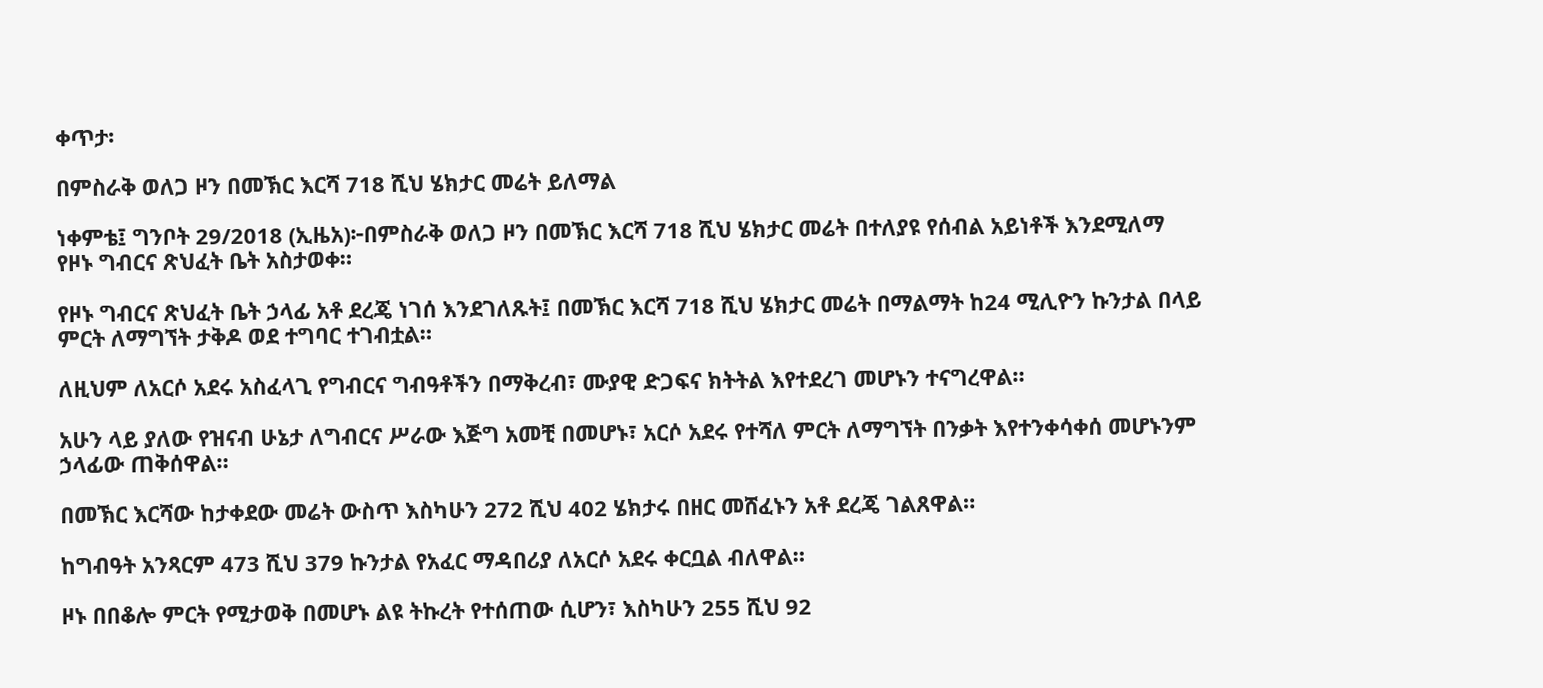ቀጥታ፡

በምስራቅ ወለጋ ዞን በመኽር እርሻ 718 ሺህ ሄክታር መሬት ይለማል

ነቀምቴ፤ ግንቦት 29/2018 (ኢዜአ)፦በምስራቅ ወለጋ ዞን በመኽር እርሻ 718 ሺህ ሄክታር መሬት በተለያዩ የሰብል አይነቶች እንደሚለማ  የዞኑ ግብርና ጽህፈት ቤት አስታወቀ።

የዞኑ ግብርና ጽህፈት ቤት ኃላፊ አቶ ደረጄ ነገሰ እንደገለጹት፤ በመኽር እርሻ 718 ሺህ ሄክታር መሬት በማልማት ከ24 ሚሊዮን ኩንታል በላይ ምርት ለማግኘት ታቅዶ ወደ ተግባር ተገብቷል።

ለዚህም ለአርሶ አደሩ አስፈላጊ የግብርና ግብዓቶችን በማቅረብ፣ ሙያዊ ድጋፍና ክትትል እየተደረገ መሆኑን ተናግረዋል።

አሁን ላይ ያለው የዝናብ ሁኔታ ለግብርና ሥራው እጅግ አመቺ በመሆኑ፣ አርሶ አደሩ የተሻለ ምርት ለማግኘት በንቃት እየተንቀሳቀሰ መሆኑንም ኃላፊው ጠቅሰዋል።

በመኽር እርሻው ከታቀደው መሬት ውስጥ እስካሁን 272 ሺህ 402 ሄክታሩ በዘር መሸፈኑን አቶ ደረጄ ገልጸዋል።

ከግብዓት አንጻርም 473 ሺህ 379 ኩንታል የአፈር ማዳበሪያ ለአርሶ አደሩ ቀርቧል ብለዋል።

ዞኑ በበቆሎ ምርት የሚታወቅ በመሆኑ ልዩ ትኩረት የተሰጠው ሲሆን፣ እስካሁን 255 ሺህ 92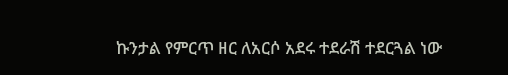ኩንታል የምርጥ ዘር ለአርሶ አደሩ ተደራሽ ተደርጓል ነው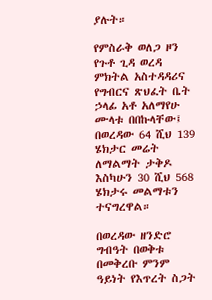ያሉት።

የምስራቅ ወለጋ ዞን የጉቶ ጊዳ ወረዳ ምክትል አስተዳዳሪና የግብርና ጽህፈት ቤት ኃላፊ አቶ አለማየሁ ሙላቱ በበኩላቸው፤ በወረዳው 64 ሺህ 139 ሄክታር መሬት ለማልማት ታቅዶ እስካሁን 30 ሺህ 568 ሄክታሩ መልማቱን ተናግረዋል።

በወረዳው ዘንድሮ ግብዓት በወቅቱ በመቅረቡ ምንም ዓይነት የእጥረት ስጋት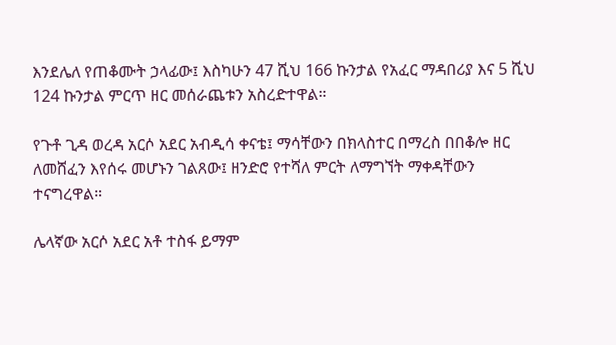እንደሌለ የጠቆሙት ኃላፊው፤ እስካሁን 47 ሺህ 166 ኩንታል የአፈር ማዳበሪያ እና 5 ሺህ 124 ኩንታል ምርጥ ዘር መሰራጨቱን አስረድተዋል።

የጉቶ ጊዳ ወረዳ አርሶ አደር አብዲሳ ቀናቴ፤ ማሳቸውን በክላስተር በማረስ በበቆሎ ዘር ለመሸፈን እየሰሩ መሆኑን ገልጸው፤ ዘንድሮ የተሻለ ምርት ለማግኘት ማቀዳቸውን ተናግረዋል።

ሌላኛው አርሶ አደር አቶ ተስፋ ይማም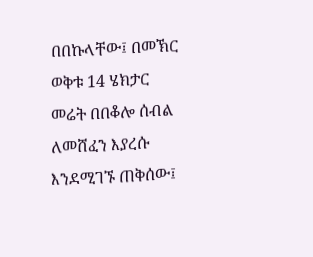በበኩላቸው፤ በመኽር ወቅቱ 14 ሄክታር መሬት በበቆሎ ሰብል ለመሸፈን እያረሱ እንደሚገኙ ጠቅሰው፤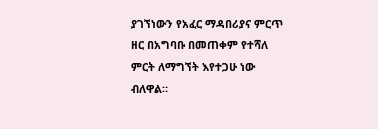ያገኘነውን የአፈር ማዳበሪያና ምርጥ ዘር በአግባቡ በመጠቀም የተሻለ ምርት ለማግኘት እየተጋሁ ነው ብለዋል።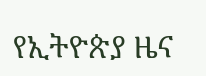የኢትዮጵያ ዜና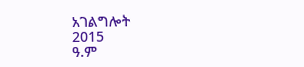አገልግሎት
2015
ዓ.ም